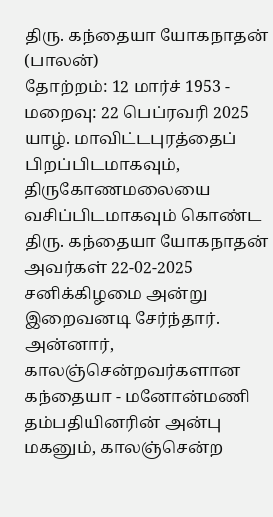திரு. கந்தையா யோகநாதன் (பாலன்)
தோற்றம்: 12 மார்ச் 1953 - மறைவு: 22 பெப்ரவரி 2025
யாழ். மாவிட்டபுரத்தைப் பிறப்பிடமாகவும், திருகோணமலையை வசிப்பிடமாகவும் கொண்ட திரு. கந்தையா யோகநாதன் அவர்கள் 22-02-2025 சனிக்கிழமை அன்று இறைவனடி சேர்ந்தார்.
அன்னார், காலஞ்சென்றவர்களான கந்தையா - மனோன்மணி தம்பதியினரின் அன்பு மகனும், காலஞ்சென்ற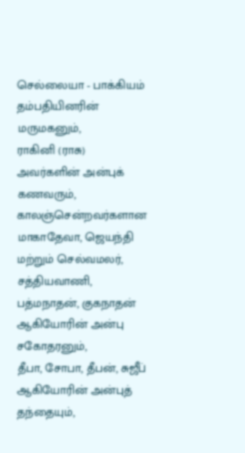செல்லையா - பாக்கியம் தம்பதியினரின் மருமகனும்,
ராகினி (ராசு) அவர்களின் அன்புக் கணவரும்,
காலஞ்சென்றவர்களான மாகாதேவா, ஜெயந்தி மற்றும் செல்வமலர், சத்தியவாணி, பத்மநாதன், குகநாதன் ஆகியோரின் அன்பு சகோதரனும்,
தீபா, சோபா, தீபன், சுஜீப் ஆகியோரின் அன்புத் தந்தையும்,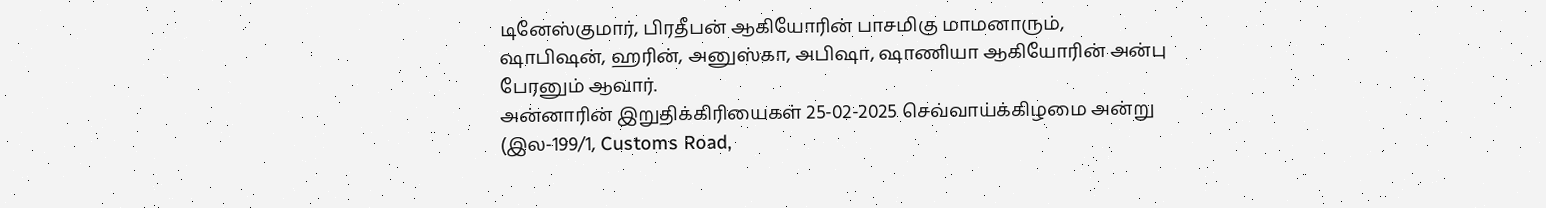டினேஸ்குமார், பிரதீபன் ஆகியோரின் பாசமிகு மாமனாரும்,
ஷாபிஷன், ஹரின், அனுஸ்கா, அபிஷா, ஷாணியா ஆகியோரின் அன்பு பேரனும் ஆவார்.
அன்னாரின் இறுதிக்கிரியைகள் 25-02-2025 செவ்வாய்க்கிழமை அன்று (இல-199/1, Customs Road,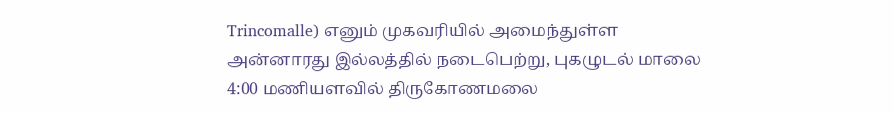Trincomalle) எனும் முகவரியில் அமைந்துள்ள அன்னாரது இல்லத்தில் நடைபெற்று, புகழுடல் மாலை 4:00 மணியளவில் திருகோணமலை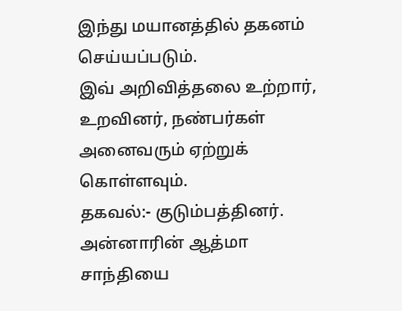இந்து மயானத்தில் தகனம் செய்யப்படும்.
இவ் அறிவித்தலை உற்றார், உறவினர், நண்பர்கள் அனைவரும் ஏற்றுக் கொள்ளவும்.
தகவல்:- குடும்பத்தினர்.
அன்னாரின் ஆத்மா சாந்தியை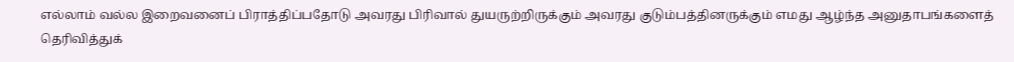எல்லாம் வல்ல இறைவனைப் பிராத்திப்பதோடு அவரது பிரிவால் துயருற்றிருக்கும் அவரது குடும்பத்தினருக்கும் எமது ஆழ்ந்த அனுதாபங்களைத் தெரிவித்துக்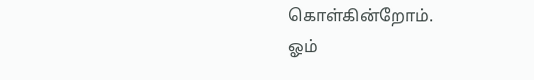கொள்கின்றோம்.
ஓம்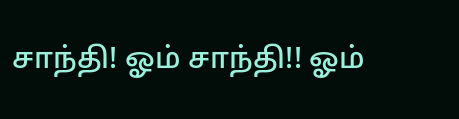சாந்தி! ஓம் சாந்தி!! ஓம்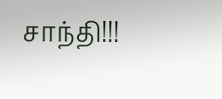சாந்தி!!!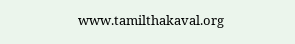www.tamilthakaval.org